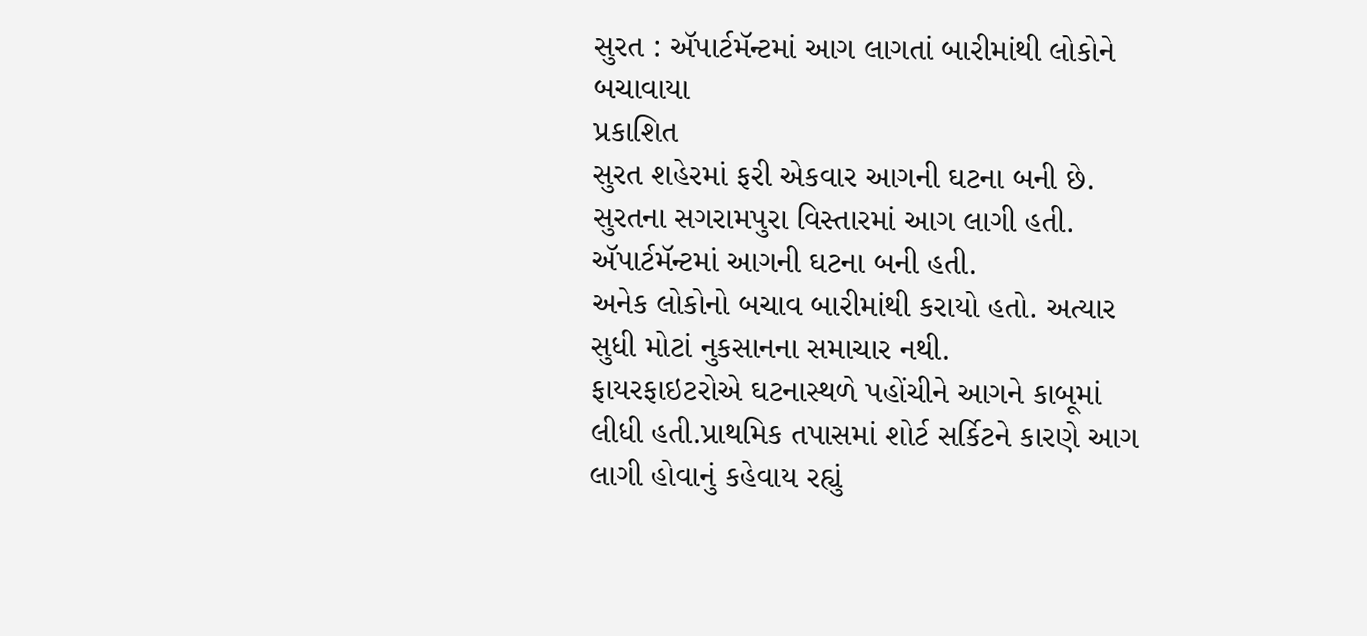સુરત : ઍપાર્ટમૅન્ટમાં આગ લાગતાં બારીમાંથી લોકોને બચાવાયા
પ્રકાશિત
સુરત શહેરમાં ફરી એકવાર આગની ઘટના બની છે.
સુરતના સગરામપુરા વિસ્તારમાં આગ લાગી હતી. ઍપાર્ટમૅન્ટમાં આગની ઘટના બની હતી.
અનેક લોકોનો બચાવ બારીમાંથી કરાયો હતો. અત્યાર સુધી મોટાં નુકસાનના સમાચાર નથી.
ફાયરફાઇટરોએ ઘટનાસ્થળે પહોંચીને આગને કાબૂમાં લીધી હતી.પ્રાથમિક તપાસમાં શોર્ટ સર્કિટને કારણે આગ લાગી હોવાનું કહેવાય રહ્યું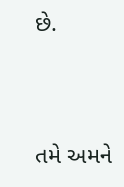છે.



તમે અમને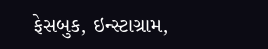ફેસબુક, ઇન્સ્ટાગ્રામ,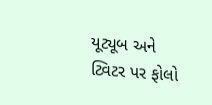યૂટ્યૂબ અને ટ્વિટર પર ફોલો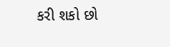કરી શકો છો